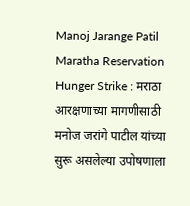Manoj Jarange Patil Maratha Reservation Hunger Strike : मराठा आरक्षणाच्या मागणीसाठी मनोज जरांगे पाटील यांच्या सुरू असलेल्या उपोषणाला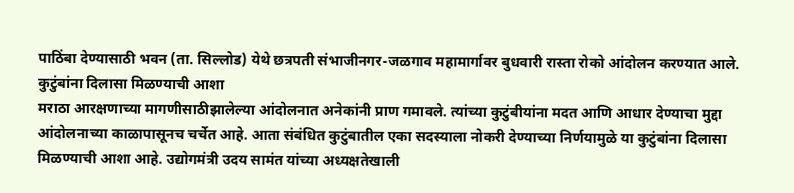पाठिंबा देण्यासाठी भवन (ता. सिल्लोड) येथे छत्रपती संभाजीनगर-जळगाव महामार्गावर बुधवारी रास्ता रोको आंदोलन करण्यात आले.
कुटुंबांना दिलासा मिळण्याची आशा
मराठा आरक्षणाच्या मागणीसाठीझालेल्या आंदोलनात अनेकांनी प्राण गमावले. त्यांच्या कुटुंबीयांना मदत आणि आधार देण्याचा मुद्दा आंदोलनाच्या काळापासूनच चर्चेत आहे. आता संबंधित कुटुंबातील एका सदस्याला नोकरी देण्याच्या निर्णयामुळे या कुटुंबांना दिलासा मिळण्याची आशा आहे. उद्योगमंत्री उदय सामंत यांच्या अध्यक्षतेखाली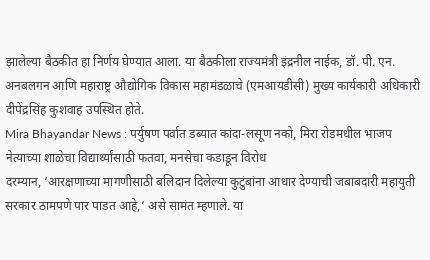झालेल्या बैठकीत हा निर्णय घेण्यात आला. या बैठकीला राज्यमंत्री इंद्रनील नाईक, डॉ. पी. एन. अनबलगन आणि महाराष्ट्र औद्योगिक विकास महामंडळाचे (एमआयडीसी) मुख्य कार्यकारी अधिकारी दीपेंद्रसिंह कुशवाह उपस्थित होते.
Mira Bhayandar News : पर्युषण पर्वात डब्यात कांदा-लसूण नको, मिरा रोडमधील भाजप नेत्याच्या शाळेचा विद्यार्थ्यांसाठी फतवा, मनसेचा कडाडून विरोध
दरम्यान, ‘आरक्षणाच्या मागणीसाठी बलिदान दिलेल्या कुटुंबांना आधार देण्याची जबाबदारी महायुती सरकार ठामपणे पार पाडत आहे,’ असे सामंत म्हणाले. या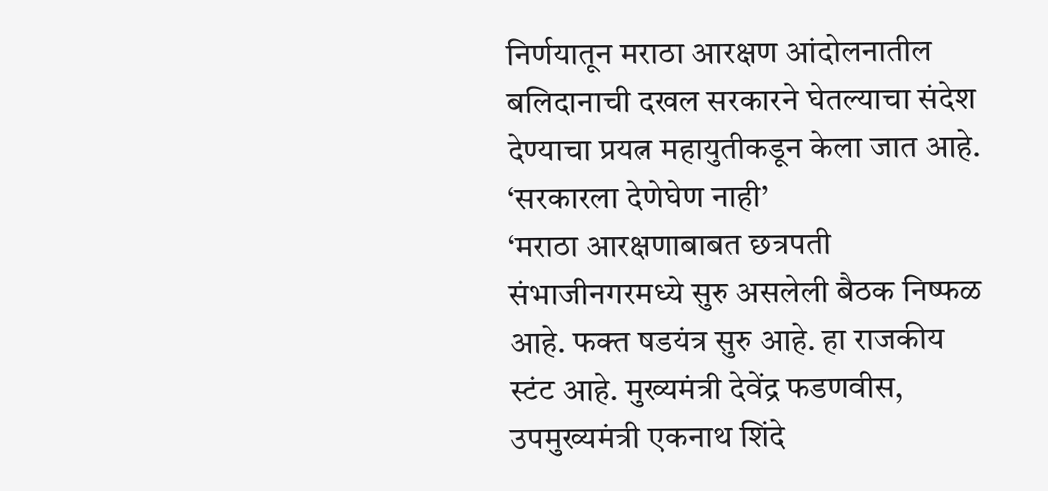निर्णयातून मराठा आरक्षण आंदोलनातील बलिदानाची दखल सरकारने घेतल्याचा संदेश देण्याचा प्रयत्न महायुतीकडून केला जात आहे.
‘सरकारला देणेघेण नाही’
‘मराठा आरक्षणाबाबत छत्रपती संभाजीनगरमध्ये सुरु असलेली बैठक निष्फळ आहे. फक्त षडयंत्र सुरु आहे. हा राजकीय स्टंट आहे. मुख्यमंत्री देवेंद्र फडणवीस, उपमुख्यमंत्री एकनाथ शिंदे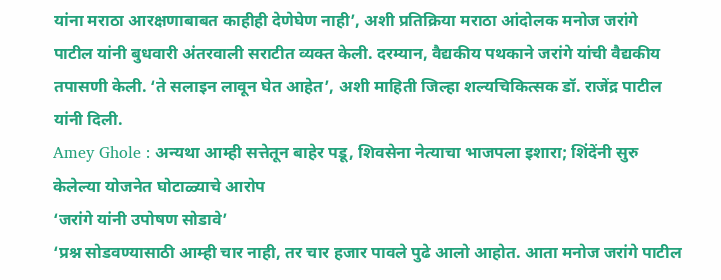यांना मराठा आरक्षणाबाबत काहीही देणेघेण नाही’, अशी प्रतिक्रिया मराठा आंदोलक मनोज जरांगे पाटील यांनी बुधवारी अंतरवाली सराटीत व्यक्त केली. दरम्यान, वैद्यकीय पथकाने जरांगे यांची वैद्यकीय तपासणी केली. ‘ते सलाइन लावून घेत आहेत’, अशी माहिती जिल्हा शल्यचिकित्सक डॉ. राजेंद्र पाटील यांनी दिली.
Amey Ghole : अन्यथा आम्ही सत्तेतून बाहेर पडू, शिवसेना नेत्याचा भाजपला इशारा; शिंदेंनी सुरु केलेल्या योजनेत घोटाळ्याचे आरोप
‘जरांगे यांनी उपोषण सोडावे’
‘प्रश्न सोडवण्यासाठी आम्ही चार नाही, तर चार हजार पावले पुढे आलो आहोत. आता मनोज जरांगे पाटील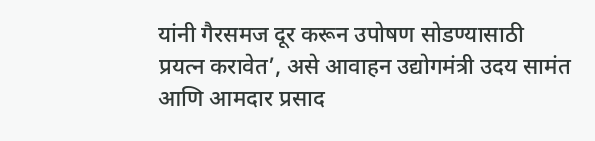यांनी गैरसमज दूर करून उपोषण सोडण्यासाठी प्रयत्न करावेत’, असे आवाहन उद्योगमंत्री उदय सामंत आणि आमदार प्रसाद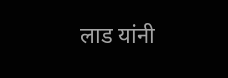लाड यांनी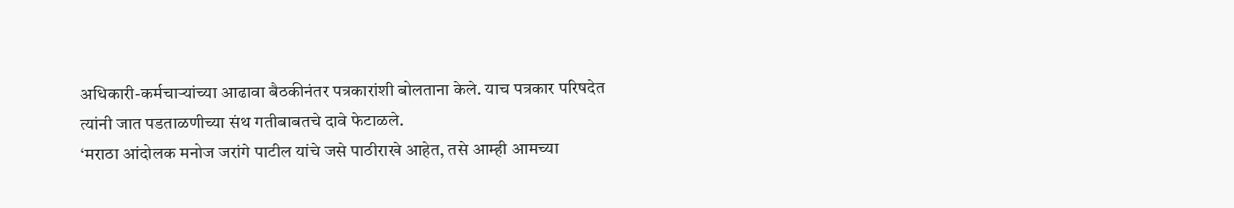अधिकारी-कर्मचाऱ्यांच्या आढावा बैठकीनंतर पत्रकारांशी बोलताना केले. याच पत्रकार परिषदेत त्यांनी जात पडताळणीच्या संथ गतीबाबतचे दावे फेटाळले.
‘मराठा आंदोलक मनोज जरांगे पाटील यांचे जसे पाठीराखे आहेत, तसे आम्ही आमच्या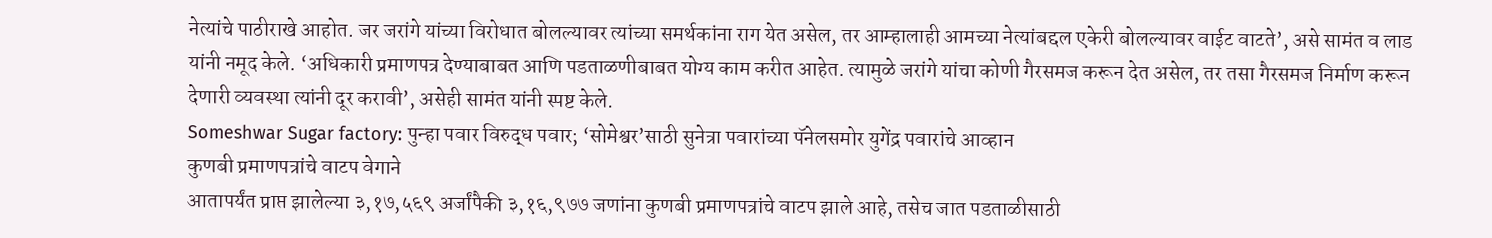नेत्यांचे पाठीराखे आहोत. जर जरांगे यांच्या विरोधात बोलल्यावर त्यांच्या समर्थकांना राग येत असेल, तर आम्हालाही आमच्या नेत्यांबद्दल एकेरी बोलल्यावर वाईट वाटते’, असे सामंत व लाड यांनी नमूद केले. ‘अधिकारी प्रमाणपत्र देण्याबाबत आणि पडताळणीबाबत योग्य काम करीत आहेत. त्यामुळे जरांगे यांचा कोणी गैरसमज करून देत असेल, तर तसा गैरसमज निर्माण करून देणारी व्यवस्था त्यांनी दूर करावी’, असेही सामंत यांनी स्पष्ट केले.
Someshwar Sugar factory: पुन्हा पवार विरुद्ध पवार; ‘सोमेश्वर’साठी सुनेत्रा पवारांच्या पॅनेलसमोर युगेंद्र पवारांचे आव्हान
कुणबी प्रमाणपत्रांचे वाटप वेगाने
आतापर्यंत प्राप्त झालेल्या ३,१७,५६९ अर्जांपैकी ३,१६,९७७ जणांना कुणबी प्रमाणपत्रांचे वाटप झाले आहे, तसेच जात पडताळीसाठी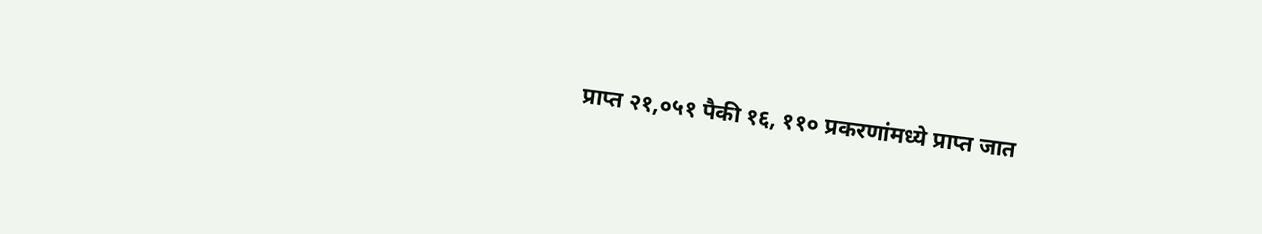प्राप्त २१,०५१ पैकी १६, ११० प्रकरणांमध्ये प्राप्त जात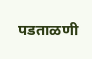पडताळणी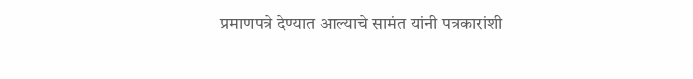प्रमाणपत्रे देण्यात आल्याचे सामंत यांनी पत्रकारांशी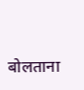बोलताना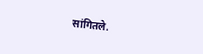सांगितले.